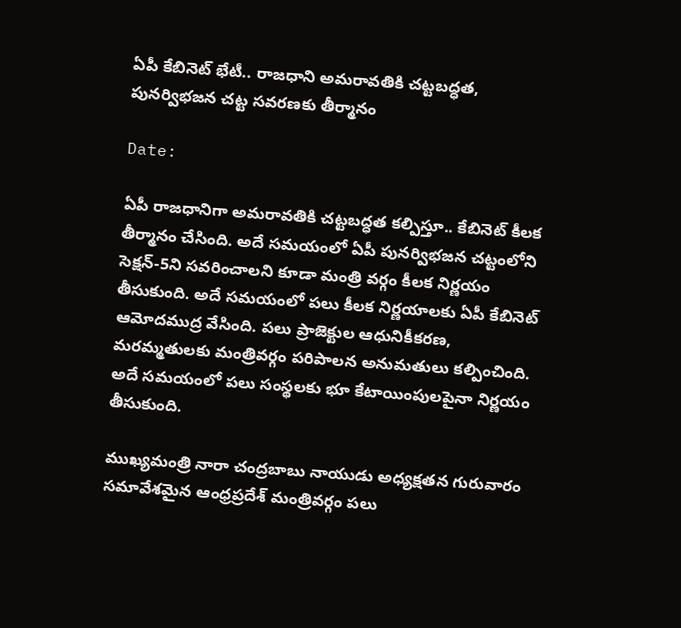ఏపీ కేబినెట్‌ భేటీ.. రాజధాని అమరావతికి చట్టబద్ధత, పునర్విభజన చట్ట సవరణకు తీర్మానం

Date:

ఏపీ రాజధానిగా అమరావతికి చట్టబద్ధత కల్పిస్తూ.. కేబినెట్ కీలక తీర్మానం చేసింది. అదే సమయంలో ఏపీ పునర్విభజన చట్టంలోని సెక్షన్-5ని సవరించాలని కూడా మంత్రి వర్గం కీలక నిర్ణయం తీసుకుంది. అదే సమయంలో పలు కీలక నిర్ణయాలకు ఏపీ కేబినెట్ ఆమోదముద్ర వేసింది. పలు ప్రాజెక్టుల ఆధునికీకరణ, మరమ్మతులకు మంత్రివర్గం పరిపాలన అనుమతులు కల్పించింది. అదే సమయంలో పలు సంస్థలకు భూ కేటాయింపులపైనా నిర్ణయం తీసుకుంది.

ముఖ్యమంత్రి నారా చంద్రబాబు నాయుడు అధ్యక్షతన గురువారం సమావేశమైన ఆంధ్రప్రదేశ్ మంత్రివర్గం పలు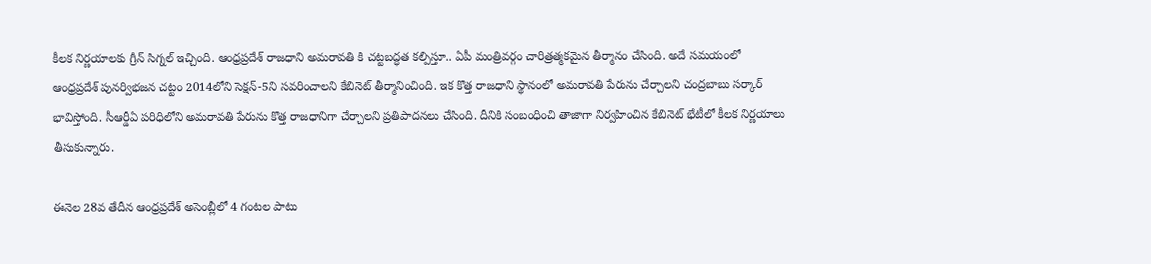కీలక నిర్ణయాలకు గ్రీన్ సిగ్నల్ ఇచ్చింది. ఆంధ్రప్రదేశ్ రాజధాని అమరావతి కి చట్టబద్ధత కల్పిస్తూ.. ఏపీ మంత్రివర్గం చారిత్రత్మకమైన తీర్మానం చేసింది. అదే సమయంలో ఆంధ్రప్రదేశ్ పునర్విభజన చట్టం 2014లోని సెక్షన్-5ని సవరించాలని కేబినెట్ తీర్మానించింది. ఇక కొత్త రాజధాని స్థానంలో అమరావతి పేరును చేర్చాలని చంద్రబాబు సర్కార్ భావిస్తోంది. సీఆర్డీఏ పరిధిలోని అమ‌రావ‌తి పేరును కొత్త రాజ‌ధానిగా చేర్చాలని ప్రతిపాదనలు చేసింది. దీనికి సంబంధించి తాజాగా నిర్వహించిన కేబినెట్ భేటీలో కీలక నిర్ణయాలు తీసుకున్నారు.

ఈనెల 28వ తేదీన ఆంధ్రప్రదేశ్ అసెంబ్లీలో 4 గంటల పాటు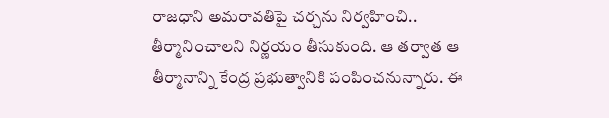రాజధాని అమరావతిపై చర్చను నిర్వహించి.. తీర్మానించాలని నిర్ణయం తీసుకుంది. ఆ తర్వాత ఆ తీర్మానాన్ని కేంద్ర ప్రభుత్వానికి పంపించనున్నారు. ఈ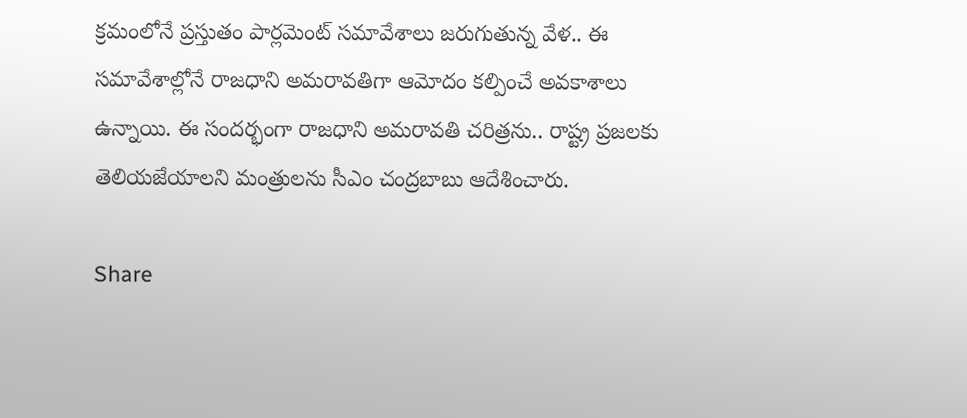క్రమంలోనే ప్రస్తుతం పార్లమెంట్ సమావేశాలు జరుగుతున్న వేళ.. ఈ సమావేశాల్లోనే రాజధాని అమరావతిగా ఆమోదం కల్పించే అవకాశాలు ఉన్నాయి. ఈ సందర్భంగా రాజధాని అమరావతి చరిత్రను.. రాష్ట్ర ప్రజలకు తెలియజేయాలని మంత్రులను సీఎం చంద్రబాబు ఆదేశించారు.

Share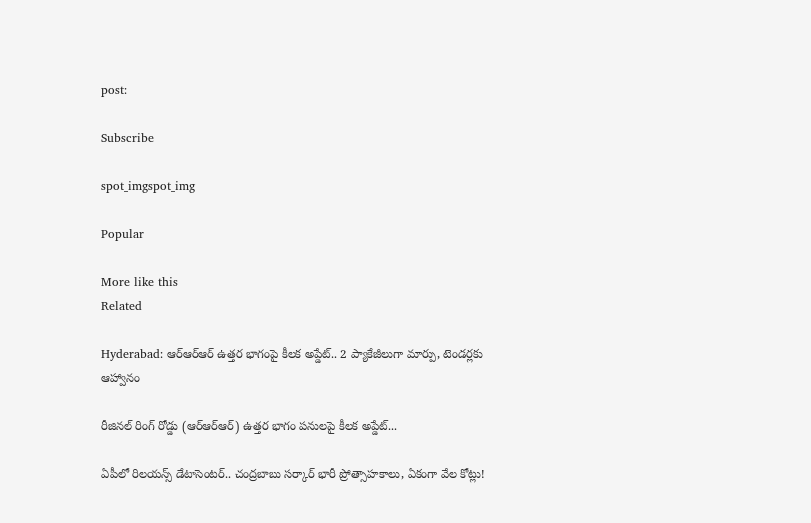post:

Subscribe

spot_imgspot_img

Popular

More like this
Related

Hyderabad: ఆర్‌ఆర్‌ఆర్‌ ఉత్తర భాగంపై కీలక అప్డేట్.. 2 ప్యాకేజీలుగా మార్పు, టెండర్లకు ఆహ్వానం

రీజినల్ రింగ్ రోడ్డు (ఆర్‌ఆర్‌ఆర్‌) ఉత్తర భాగం పనులపై కీలక అప్డేట్...

ఏపీలో రిలయన్స్‌ డేటాసెంటర్‌.. చంద్రబాబు సర్కార్ భారీ ప్రోత్సాహకాలు, ఏకంగా వేల కోట్లు!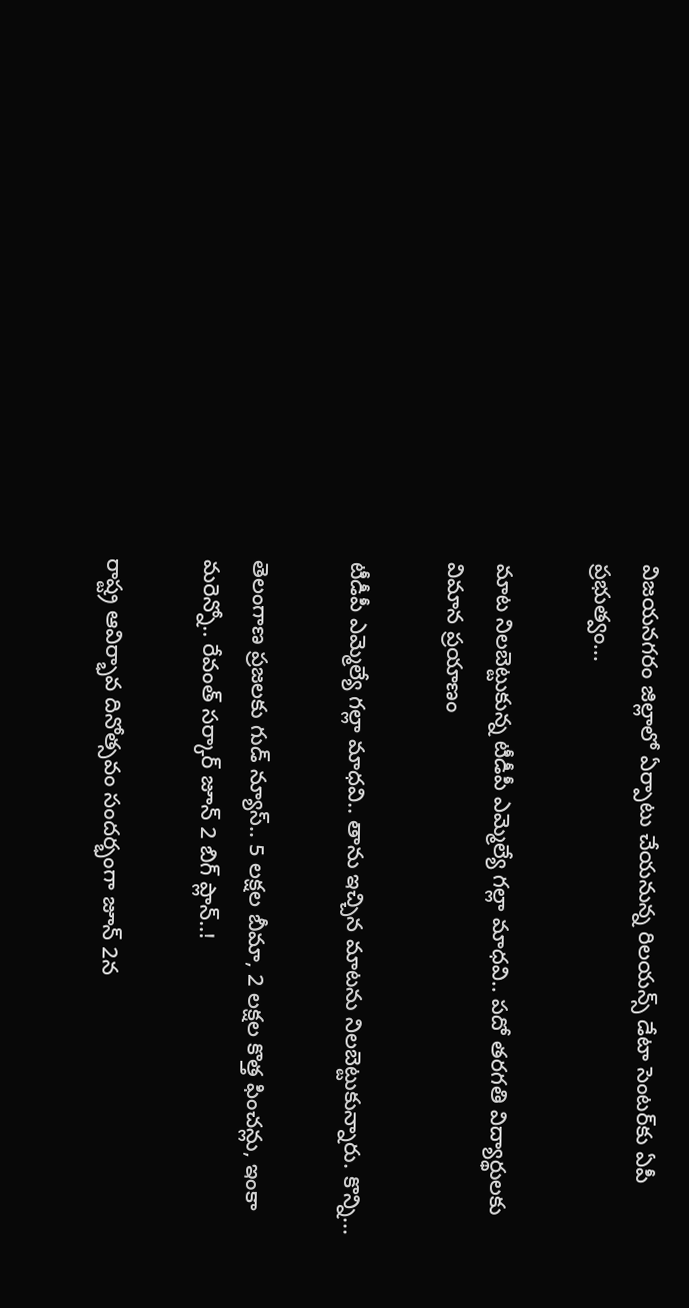విజయనగరం జిల్లాలో ఏర్పాటు చేయనున్న రిలయన్స్ డేటా సెంటర్‌కు ఏపీ ప్రభుత్వం...

మాట నిలబెట్టుకున్న టీడీపీ ఎమ్మెల్యే గల్లా మాధవి.. పదో తరగతి విద్యార్థులకు విమాన ప్రయాణం

టీడీపీ ఎమ్మెల్యే గల్లా మాధవి.. తాను ఇచ్చిన మాటను నిలబెట్టుకున్నారు. కొన్ని...

తెలంగాణ ప్రజలకు గుడ్ న్యూస్.. 5 లక్షల బీమా, 2 లక్షల కొత్త ఫించన్లు, ఇంకా మరెన్నో.. రేవంత్ సర్కార్ జూన్ 2 బిగ్ ప్లాన్..!

రాష్ట్ర ఆవిర్భావ దినోత్సవం సందర్భంగా జూన్ 2న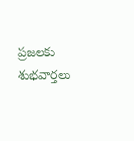ప్రజలకు శుభవార్తలు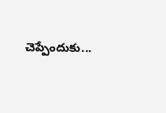చెప్పేందుకు...